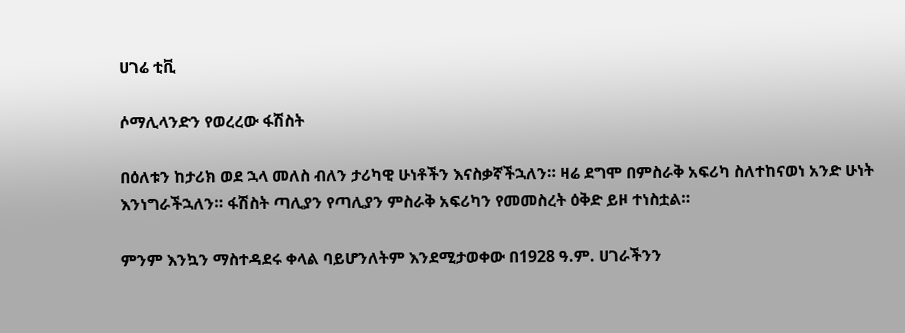ሀገሬ ቲቪ

ሶማሊላንድን የወረረው ፋሽስት

በዕለቱን ከታሪክ ወደ ኋላ መለስ ብለን ታሪካዊ ሁነቶችን እናስቃኛችኋለን። ዛሬ ደግሞ በምስራቅ አፍሪካ ስለተከናወነ አንድ ሁነት እንነግራችኋለን። ፋሽስት ጣሊያን የጣሊያን ምስራቅ አፍሪካን የመመስረት ዕቅድ ይዞ ተነስቷል።

ምንም እንኳን ማስተዳደሩ ቀላል ባይሆንለትም እንደሚታወቀው በ1928 ዓ.ም. ሀገራችንን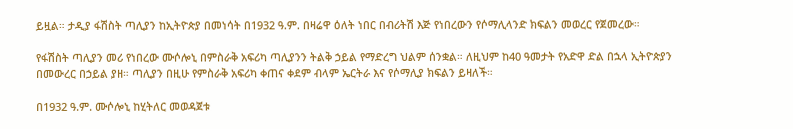ይዟል። ታዲያ ፋሽስት ጣሊያን ከኢትዮጵያ በመነሳት በ1932 ዓ.ም. በዛሬዋ ዕለት ነበር በብሪትሽ እጅ የነበረውን የሶማሊላንድ ክፍልን መወረር የጀመረው።

የፋሽስት ጣሊያን መሪ የነበረው ሙሶሎኒ በምስራቅ አፍሪካ ጣሊያንን ትልቅ ኃይል የማድረግ ህልም ሰንቋል። ለዚህም ከ40 ዓመታት የአድዋ ድል በኋላ ኢትዮጵያን በመውረር በኃይል ያዘ። ጣሊያን በዚሁ የምስራቅ አፍሪካ ቀጠና ቀደም ብላም ኤርትራ እና የሶማሊያ ክፍልን ይዛለች።

በ1932 ዓ.ም. ሙሶሎኒ ከሂትለር መወዳጀቱ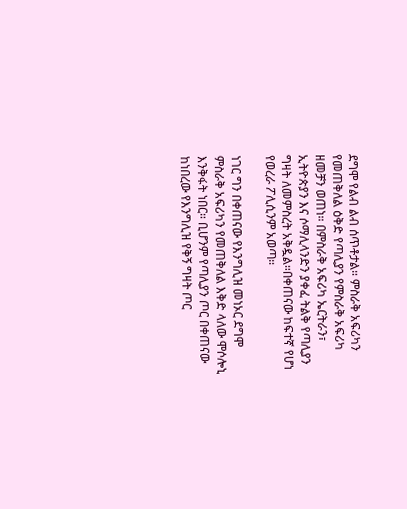ደግሞ የልብ ልብ ሰጥቶታል። ምስራቅ አፍሪካን የመጠቅለል ዕቅድ የጣሊያን የምስራቅ አፍሪካ ዘመቻን ወጠነ። በምስራቅ አፍሪካ ኤርትራን፣ ኢትዮጵያን እና ሶማሊላንድን ያቀፈ ትልቅ የጣሊያን ግዛት ለመምስረት አቅዷል።በቀጠናው ከፍተኛ የሆነ የወረራ ፖሊሲንም አወጣ።

ነገር ግን በቀጠናው የእንግሊዝ መነኦር ደግሞ ምስራቅ አፍሪካን የመጠቅለል እቅድ ላለው ሞሶሎኒ እንቅፋት ነበር። ቢሆንም የጣሊያን ጦር በቀጠናው ከነበረው የእንግሊዝ የቅኝ ግዛት ጦር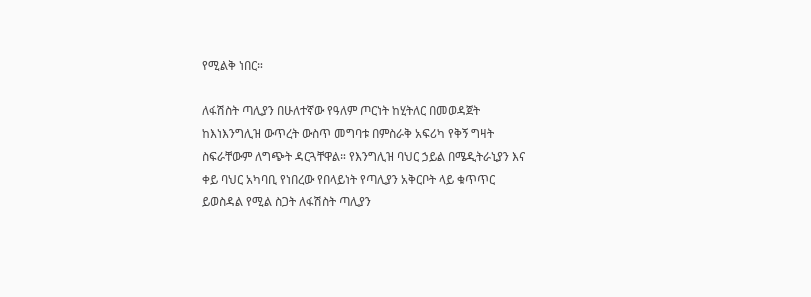የሚልቅ ነበር።

ለፋሽስት ጣሊያን በሁለተኛው የዓለም ጦርነት ከሂትለር በመወዳጀት ከእነእንግሊዝ ውጥረት ውስጥ መግባቱ በምስራቅ አፍሪካ የቅኝ ግዛት ስፍራቸውም ለግጭት ዳርጓቸዋል። የእንግሊዝ ባህር ኃይል በሜዲትራኒያን እና ቀይ ባህር አካባቢ የነበረው የበላይነት የጣሊያን አቅርቦት ላይ ቁጥጥር ይወስዳል የሚል ስጋት ለፋሽስት ጣሊያን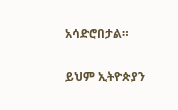አሳድሮበታል።

ይህም ኢትዮጵያን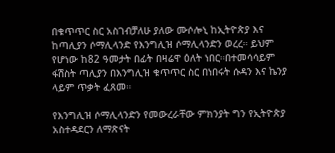በቁጥጥር ስር አስገብቻለሁ ያለው ሙሶሎኒ ከኢትዮጵያ እና ከጣሊያን ሶማሊላንድ የእንግሊዝ ሶማሊላንድን ወረረ። ይህም የሆነው ከ82 ዓመታት በፊት በዛሬዋ ዕለት ነበር።በተመሳሳይም ፋሽስት ጣሊያን በእንግሊዝ ቁጥጥር ስር በነበሩት ሱዳን እና ኬንያ ላይም ጥቃት ፈጸመ።

የእንግሊዝ ሶማሊላንድን የመውረራቸው ምክንያት ግን የኢትዮጵያ አስተዳደርን ለማጽናት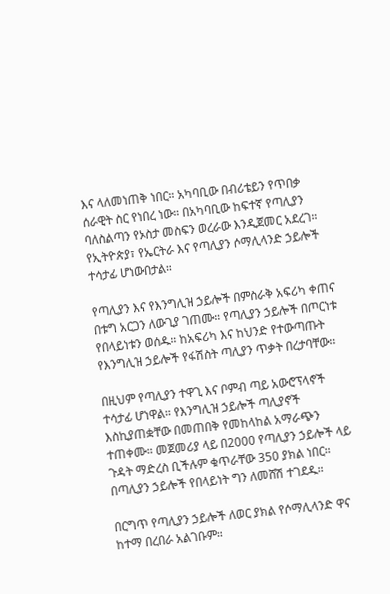እና ላለመነጠቅ ነበር። አካባቢው በብሪቴይን የጥበቃ ሰራዊት ስር የነበረ ነው። በአካባቢው ከፍተኛ የጣሊያን ባለስልጣን የኦስታ መስፍን ወረራው እንዲጀመር አደረገ። የኢትዮጵያ፣ የኤርትራ እና የጣሊያን ሶማሊላንድ ኃይሎች ተሳታፊ ሆነውበታል።

የጣሊያን እና የእንግሊዝ ኃይሎች በምስራቅ አፍሪካ ቀጠና በቱግ አርጋን ለውጊያ ገጠሙ። የጣሊያን ኃይሎች በጦርነቱ የበላይነቱን ወሰዱ። ከአፍሪካ እና ከህንድ የተውጣጡት የእንግሊዝ ኃይሎች የፋሽስት ጣሊያን ጥቃት በረታባቸው።

በዚህም የጣሊያን ተዋጊ እና ቦምብ ጣይ አውሮፕላኖች ተሳታፊ ሆነዋል። የእንግሊዝ ኃይሎች ጣሊያኖች እስኪያጠቋቸው በመጠበቅ የመከላከል አማራጭን ተጠቀሙ። መጀመሪያ ላይ በ2000 የጣሊያን ኃይሎች ላይ ጉዳት ማድረስ ቢችሉም ቁጥራቸው 350 ያክል ነበር። በጣሊያን ኃይሎች የበላይነት ግን ለመሸሽ ተገደዱ።

በርግጥ የጣሊያን ኃይሎች ለወር ያክል የሶማሊላንድ ዋና ከተማ በረበራ አልገቡም።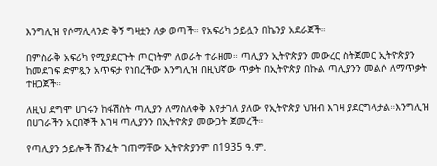እንግሊዝ የሶማሊላንድ ቅኝ ግዛቷን ለቃ ወጣች። የአፍሪካ ኃይሏን በኬንያ አደራጀች።

በምስራቅ አፍሪካ የሚያደርጉት ጦርነትም ለወራት ተራዘመ። ጣሊያን ኢትዮጵያን መውረር ስትጀመር ኢትዮጵያን ከመደገፍ ድምጿን አጥፍታ የነበረችው እንግሊዝ በዚህኛው ጥቃት በኢትዮጵያ በኩል ጣሊያንን መልሶ ለማጥቃት ተዘጋጀች።

ለዚህ ደግሞ ሀገሩን ከፋሽስት ጣሊያን ለማስለቀቅ እየታገለ ያለው የኢትዮጵያ ህዝብ እገዛ ያደርግላታል።እንግሊዝ በሀገራችን አርበኞች እገዛ ጣሊያንን በኢትዮጵያ መውጋት ጀመረች።

የጣሊያን ኃይሎች ሽንፈት ገጠማቸው ኢትዮጵያንም በ1935 ዓ.ም.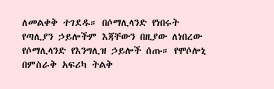ለመልቀቅ ተገደዱ። በሶማሊላንድ የነበሩት የጣሊያን ኃይሎችም እጃቸውን በዚያው ለነበረው የሶማሊላንድ የእንግሊዝ ኃይሎች ሰጡ። የሞሶሎኒ በምስራቅ አፍሪካ ትልቅ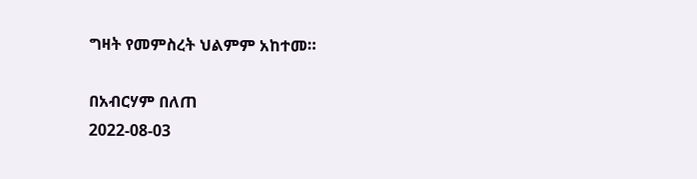ግዛት የመምስረት ህልምም አከተመ።

በአብርሃም በለጠ
2022-08-03